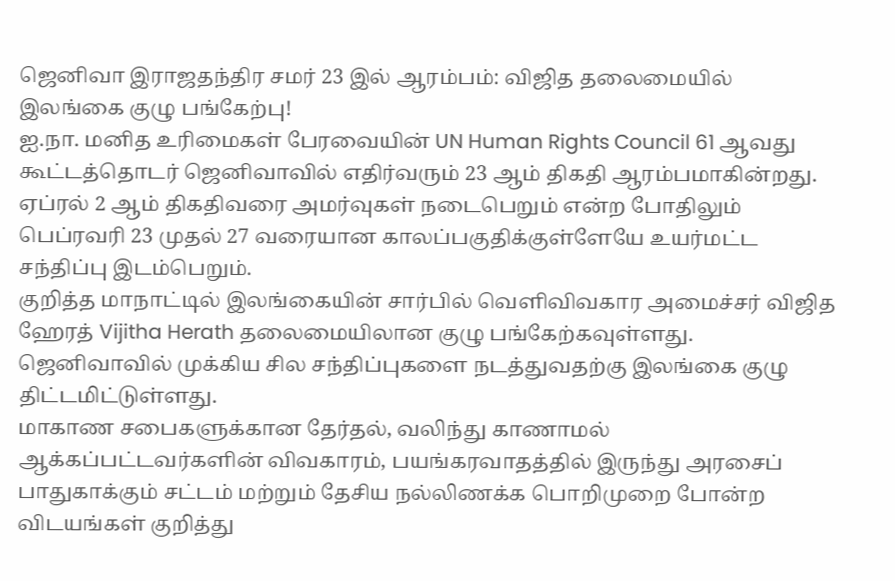ஜெனிவா இராஜதந்திர சமர் 23 இல் ஆரம்பம்: விஜித தலைமையில் இலங்கை குழு பங்கேற்பு!
ஐ.நா. மனித உரிமைகள் பேரவையின் UN Human Rights Council 61 ஆவது கூட்டத்தொடர் ஜெனிவாவில் எதிர்வரும் 23 ஆம் திகதி ஆரம்பமாகின்றது.
ஏப்ரல் 2 ஆம் திகதிவரை அமர்வுகள் நடைபெறும் என்ற போதிலும் பெப்ரவரி 23 முதல் 27 வரையான காலப்பகுதிக்குள்ளேயே உயர்மட்ட சந்திப்பு இடம்பெறும்.
குறித்த மாநாட்டில் இலங்கையின் சார்பில் வெளிவிவகார அமைச்சர் விஜித ஹேரத் Vijitha Herath தலைமையிலான குழு பங்கேற்கவுள்ளது.
ஜெனிவாவில் முக்கிய சில சந்திப்புகளை நடத்துவதற்கு இலங்கை குழு திட்டமிட்டுள்ளது.
மாகாண சபைகளுக்கான தேர்தல், வலிந்து காணாமல் ஆக்கப்பட்டவர்களின் விவகாரம், பயங்கரவாதத்தில் இருந்து அரசைப் பாதுகாக்கும் சட்டம் மற்றும் தேசிய நல்லிணக்க பொறிமுறை போன்ற விடயங்கள் குறித்து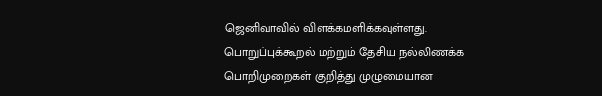ஜெனிவாவில் விளக்கமளிக்கவுள்ளது.
பொறுப்புக்கூறல் மற்றும் தேசிய நல்லிணக்க பொறிமுறைகள் குறித்து முழுமையான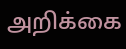அறிக்கை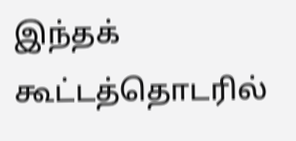இந்தக் கூட்டத்தொடரில்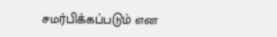சமர்பிக்கப்படும் என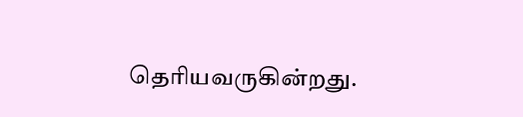தெரியவருகின்றது.